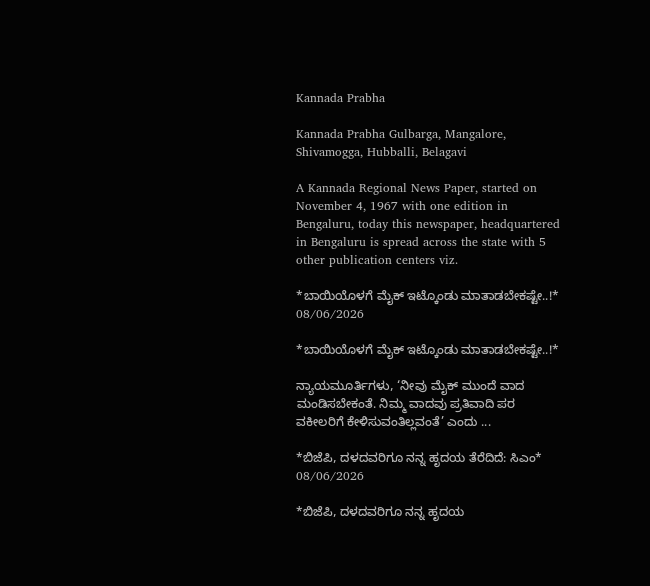Kannada Prabha

Kannada Prabha Gulbarga, Mangalore, Shivamogga, Hubballi, Belagavi

A Kannada Regional News Paper, started on November 4, 1967 with one edition in Bengaluru, today this newspaper, headquartered in Bengaluru is spread across the state with 5 other publication centers viz.

*ಬಾಯಿಯೊಳಗೆ ಮೈಕ್ ಇಟ್ಕೊಂಡು ಮಾತಾಡಬೇಕಷ್ಟೇ..!*
08/06/2026

*ಬಾಯಿಯೊಳಗೆ ಮೈಕ್ ಇಟ್ಕೊಂಡು ಮಾತಾಡಬೇಕಷ್ಟೇ..!*

ನ್ಯಾಯಮೂರ್ತಿಗಳು, ‘ನೀವು ಮೈಕ್ ಮುಂದೆ ವಾದ ಮಂಡಿಸಬೇಕಂತೆ. ನಿಮ್ಮ ವಾದವು ಪ್ರತಿವಾದಿ ಪರ ವಕೀಲರಿಗೆ ಕೇಳಿಸುವಂತಿಲ್ಲವಂತೆ’ ಎಂದು ...

*ಬಿಜೆಪಿ, ದಳದವರಿಗೂ ನನ್ನ ಹೃದಯ ತೆರೆದಿದೆ: ಸಿಎಂ*
08/06/2026

*ಬಿಜೆಪಿ, ದಳದವರಿಗೂ ನನ್ನ ಹೃದಯ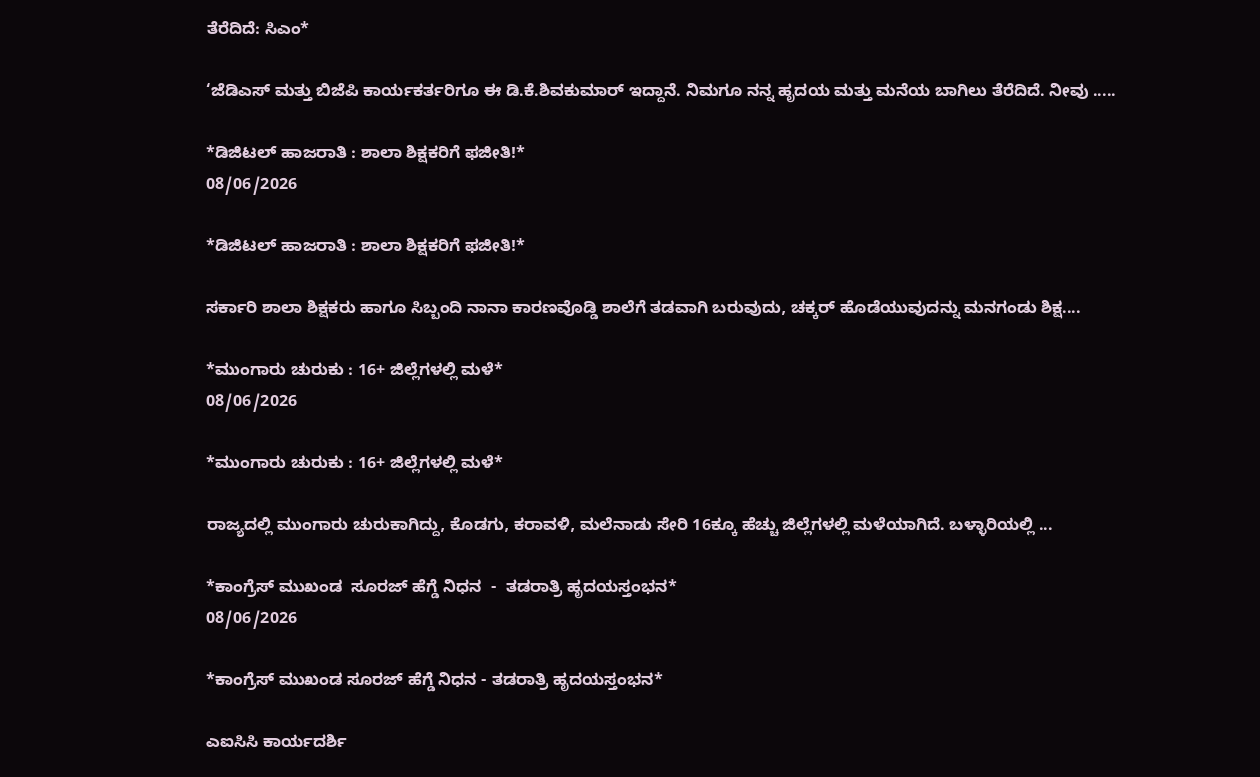ತೆರೆದಿದೆ: ಸಿಎಂ*

‘ಜೆಡಿಎಸ್ ಮತ್ತು ಬಿಜೆಪಿ ಕಾರ್ಯಕರ್ತರಿಗೂ ಈ ಡಿ.ಕೆ.ಶಿವಕುಮಾರ್ ಇದ್ದಾನೆ. ನಿಮಗೂ ನನ್ನ ಹೃದಯ ಮತ್ತು ಮನೆಯ ಬಾಗಿಲು ತೆರೆದಿದೆ. ನೀವು .....

*ಡಿಜಿಟಲ್‌ ಹಾಜರಾತಿ : ಶಾಲಾ ಶಿಕ್ಷಕರಿಗೆ ಫಜೀತಿ!*
08/06/2026

*ಡಿಜಿಟಲ್‌ ಹಾಜರಾತಿ : ಶಾಲಾ ಶಿಕ್ಷಕರಿಗೆ ಫಜೀತಿ!*

ಸರ್ಕಾರಿ ಶಾಲಾ ಶಿಕ್ಷಕರು ಹಾಗೂ ಸಿಬ್ಬಂದಿ ನಾನಾ ಕಾರಣವೊಡ್ಡಿ ಶಾಲೆಗೆ ತಡವಾಗಿ ಬರುವುದು, ಚಕ್ಕರ್‌ ಹೊಡೆಯುವುದನ್ನು ಮನಗಂಡು ಶಿಕ್ಷ....

*ಮುಂಗಾರು ಚುರುಕು : 16+ ಜಿಲ್ಲೆಗಳಲ್ಲಿ ಮಳೆ*
08/06/2026

*ಮುಂಗಾರು ಚುರುಕು : 16+ ಜಿಲ್ಲೆಗಳಲ್ಲಿ ಮಳೆ*

ರಾಜ್ಯದಲ್ಲಿ ಮುಂಗಾರು ಚುರುಕಾಗಿದ್ದು, ಕೊಡಗು, ಕರಾವಳಿ, ಮಲೆನಾಡು ಸೇರಿ 16ಕ್ಕೂ ಹೆಚ್ಚು ಜಿಲ್ಲೆಗಳಲ್ಲಿ ಮಳೆಯಾಗಿದೆ. ಬಳ್ಳಾರಿಯಲ್ಲಿ ...

*ಕಾಂಗ್ರೆಸ್ ಮುಖಂಡ  ಸೂರಜ್ ಹೆಗ್ಡೆ ನಿಧನ  -  ತಡರಾತ್ರಿ ಹೃದಯಸ್ತಂಭನ*
08/06/2026

*ಕಾಂಗ್ರೆಸ್ ಮುಖಂಡ ಸೂರಜ್ ಹೆಗ್ಡೆ ನಿಧನ - ತಡರಾತ್ರಿ ಹೃದಯಸ್ತಂಭನ*

ಎಐಸಿಸಿ ಕಾರ್ಯದರ್ಶಿ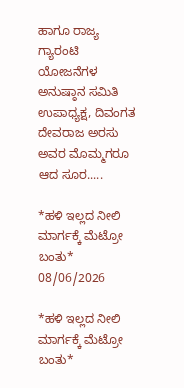ಹಾಗೂ ರಾಜ್ಯ ಗ್ಯಾರಂಟಿ ಯೋಜನೆಗಳ ಅನುಷ್ಠಾನ ಸಮಿತಿ ಉಪಾಧ್ಯಕ್ಷ, ದಿವಂಗತ ದೇವರಾಜ ಅರಸು ಅವರ ಮೊಮ್ಮಗರೂ ಆದ ಸೂರ.....

*ಹಳಿ ಇಲ್ಲದ ನೀಲಿ ಮಾರ್ಗಕ್ಕೆ ಮೆಟ್ರೋ ಬಂತು*
08/06/2026

*ಹಳಿ ಇಲ್ಲದ ನೀಲಿ ಮಾರ್ಗಕ್ಕೆ ಮೆಟ್ರೋ ಬಂತು*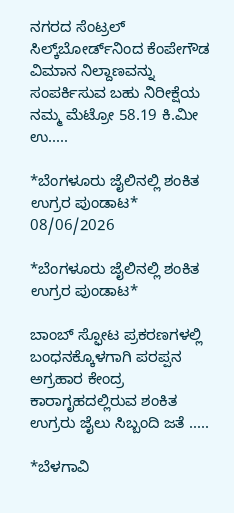ನಗರದ ಸೆಂಟ್ರಲ್‌ ಸಿಲ್ಕ್‌ಬೋರ್ಡ್‌ನಿಂದ ಕೆಂಪೇಗೌಡ ವಿಮಾನ ನಿಲ್ದಾಣವನ್ನು ಸಂಪರ್ಕಿಸುವ ಬಹು ನಿರೀಕ್ಷೆಯ ನಮ್ಮ ಮೆಟ್ರೋ 58.19 ಕಿ.ಮೀ ಉ.....

*ಬೆಂಗಳೂರು ಜೈಲಿನಲ್ಲಿ ಶಂಕಿತ ಉಗ್ರರ ಪುಂಡಾಟ*
08/06/2026

*ಬೆಂಗಳೂರು ಜೈಲಿನಲ್ಲಿ ಶಂಕಿತ ಉಗ್ರರ ಪುಂಡಾಟ*

ಬಾಂಬ್ ಸ್ಫೋಟ ಪ್ರಕರಣಗಳಲ್ಲಿ ಬಂಧನಕ್ಕೊಳಗಾಗಿ ಪರಪ್ಪನ ಅಗ್ರಹಾರ ಕೇಂದ್ರ ಕಾರಾಗೃಹದಲ್ಲಿರುವ ಶಂಕಿತ ಉಗ್ರರು ಜೈಲು ಸಿಬ್ಬಂದಿ ಜತೆ .....

*ಬೆಳಗಾವಿ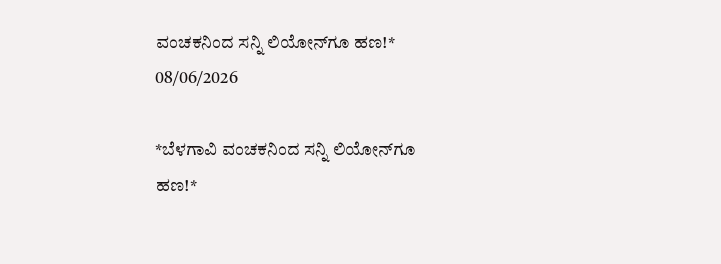ವಂಚಕನಿಂದ ಸನ್ನಿ ಲಿಯೋನ್‌ಗೂ ಹಣ!*
08/06/2026

*ಬೆಳಗಾವಿ ವಂಚಕನಿಂದ ಸನ್ನಿ ಲಿಯೋನ್‌ಗೂ ಹಣ!*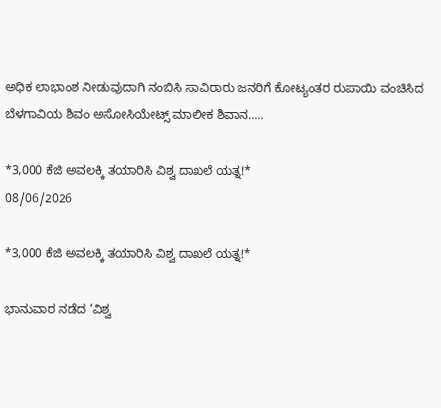ಅಧಿಕ ಲಾಭಾಂಶ ನೀಡುವುದಾಗಿ ನಂಬಿಸಿ ಸಾವಿರಾರು ಜನರಿಗೆ ಕೋಟ್ಯಂತರ ರುಪಾಯಿ ವಂಚಿಸಿದ ಬೆಳಗಾವಿಯ ಶಿವಂ ಅಸೋಸಿಯೇಟ್ಸ್‌ ಮಾಲೀಕ ಶಿವಾನ.....

*3,000 ಕೆಜಿ ಅವಲಕ್ಕಿ ತಯಾರಿಸಿ ವಿಶ್ವ ದಾಖಲೆ ಯತ್ನ!*
08/06/2026

*3,000 ಕೆಜಿ ಅವಲಕ್ಕಿ ತಯಾರಿಸಿ ವಿಶ್ವ ದಾಖಲೆ ಯತ್ನ!*

ಭಾನುವಾರ ನಡೆದ ‘ವಿಶ್ವ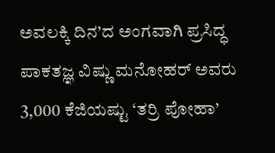ಅವಲಕ್ಕಿ ದಿನ’ದ ಅಂಗವಾಗಿ ಪ್ರಸಿದ್ಧ ಪಾಕತಜ್ಞ ವಿಷ್ಣು ಮನೋಹರ್‌ ಅವರು 3,000 ಕೆಜಿಯಷ್ಟು ‘ತರ್ರಿ ಪೋಹಾ’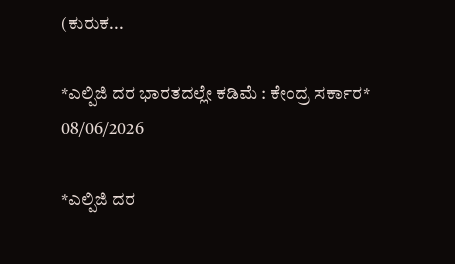(ಕುರುಕ...

*ಎಲ್ಪಿಜಿ ದರ ಭಾರತದಲ್ಲೇ ಕಡಿಮೆ : ಕೇಂದ್ರ ಸರ್ಕಾರ*
08/06/2026

*ಎಲ್ಪಿಜಿ ದರ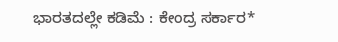ಭಾರತದಲ್ಲೇ ಕಡಿಮೆ : ಕೇಂದ್ರ ಸರ್ಕಾರ*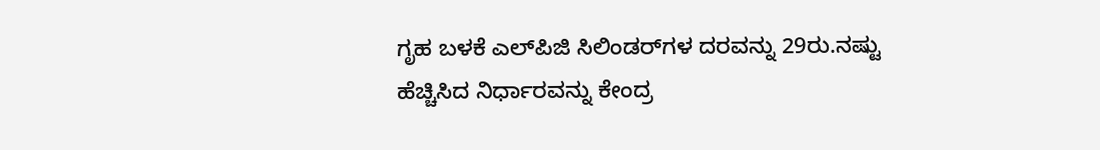ಗೃಹ ಬಳಕೆ ಎಲ್‌ಪಿಜಿ ಸಿಲಿಂಡರ್‌ಗಳ ದರವನ್ನು 29ರು.ನಷ್ಟು ಹೆಚ್ಚಿಸಿದ ನಿರ್ಧಾರವನ್ನು ಕೇಂದ್ರ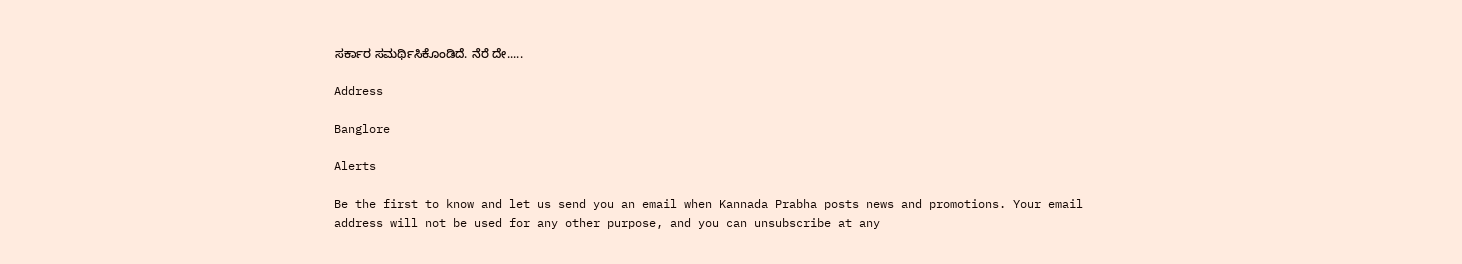ಸರ್ಕಾರ ಸಮರ್ಥಿಸಿಕೊಂಡಿದೆ. ನೆರೆ ದೇ.....

Address

Banglore

Alerts

Be the first to know and let us send you an email when Kannada Prabha posts news and promotions. Your email address will not be used for any other purpose, and you can unsubscribe at any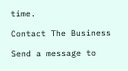time.

Contact The Business

Send a message to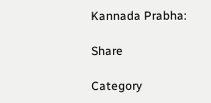Kannada Prabha:

Share

Category